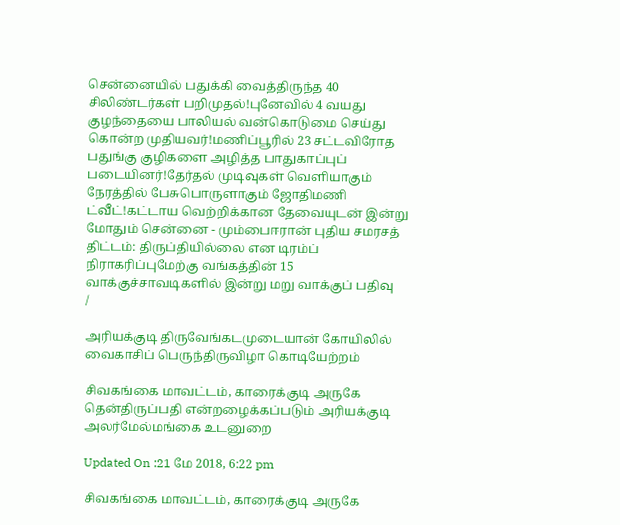சென்னையில் பதுக்கி வைத்திருந்த 40 சிலிண்டர்கள் பறிமுதல்!புனேவில் 4 வயது குழந்தையை பாலியல் வன்கொடுமை செய்து கொன்ற முதியவர்!மணிப்பூரில் 23 சட்டவிரோத பதுங்கு குழிகளை அழித்த பாதுகாப்புப் படையினர்!தேர்தல் முடிவுகள் வெளியாகும் நேரத்தில் பேசுபொருளாகும் ஜோதிமணி ட்வீட்!கட்டாய வெற்றிக்கான தேவையுடன் இன்று மோதும் சென்னை - மும்பைஈரான் புதிய சமரசத் திட்டம்: திருப்தியில்லை என டிரம்ப் நிராகரிப்புமேற்கு வங்கத்தின் 15 வாக்குச்சாவடிகளில் இன்று மறு வாக்குப் பதிவு
/

அரியக்குடி திருவேங்கடமுடையான் கோயிலில் வைகாசிப் பெருந்திருவிழா கொடியேற்றம்

சிவகங்கை மாவட்டம், காரைக்குடி அருகே தென்திருப்பதி என்றழைக்கப்படும் அரியக்குடி அலர்மேல்மங்கை உடனுறை

Updated On :21 மே 2018, 6:22 pm

சிவகங்கை மாவட்டம், காரைக்குடி அருகே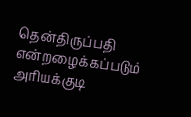தென்திருப்பதி என்றழைக்கப்படும் அரியக்குடி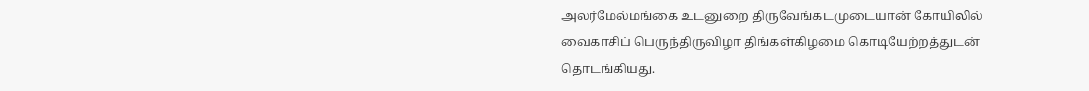அலர்மேல்மங்கை உடனுறை திருவேங்கடமுடையான் கோயிலில் வைகாசிப் பெருந்திருவிழா திங்கள்கிழமை கொடியேற்றத்துடன் தொடங்கியது.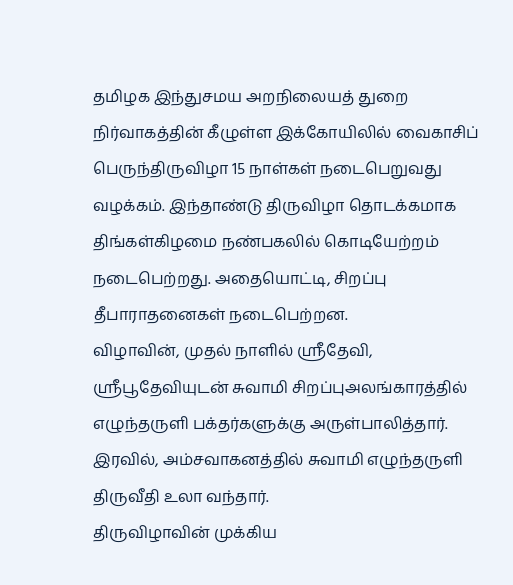தமிழக இந்துசமய அறநிலையத் துறை நிர்வாகத்தின் கீழுள்ள இக்கோயிலில் வைகாசிப் பெருந்திருவிழா 15 நாள்கள் நடைபெறுவது வழக்கம். இந்தாண்டு திருவிழா தொடக்கமாக திங்கள்கிழமை நண்பகலில் கொடியேற்றம் நடைபெற்றது. அதையொட்டி, சிறப்பு தீபாராதனைகள் நடைபெற்றன.
விழாவின், முதல் நாளில் ஸ்ரீதேவி, ஸ்ரீபூதேவியுடன் சுவாமி சிறப்புஅலங்காரத்தில் எழுந்தருளி பக்தர்களுக்கு அருள்பாலித்தார். இரவில், அம்சவாகனத்தில் சுவாமி எழுந்தருளி திருவீதி உலா வந்தார்.
திருவிழாவின் முக்கிய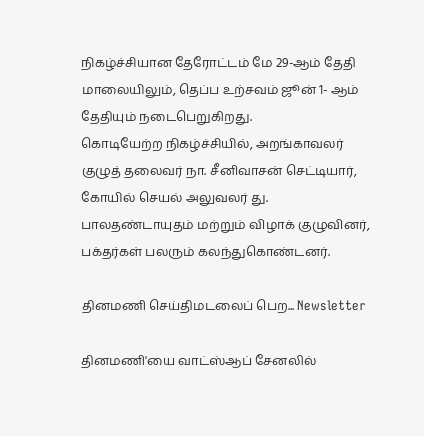நிகழ்ச்சியான தேரோட்டம் மே 29-ஆம் தேதி மாலையிலும், தெப்ப உற்சவம் ஜூன் 1- ஆம் தேதியும் நடைபெறுகிறது.
கொடியேற்ற நிகழ்ச்சியில், அறங்காவலர் குழுத் தலைவர் நா. சீனிவாசன் செட்டியார், கோயில் செயல் அலுவலர் து. பாலதண்டாயுதம் மற்றும் விழாக் குழுவினர், பக்தர்கள் பலரும் கலந்துகொண்டனர்.

தினமணி செய்திமடலைப் பெற... Newsletter

தினமணி'யை வாட்ஸ்ஆப் சேனலில்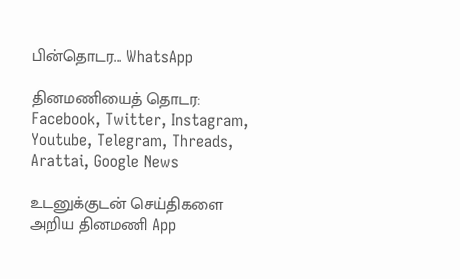பின்தொடர... WhatsApp

தினமணியைத் தொடர: Facebook, Twitter, Instagram, Youtube, Telegram, Threads, Arattai, Google News

உடனுக்குடன் செய்திகளை அறிய தினமணி App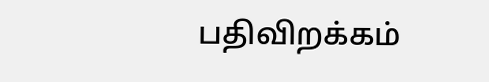பதிவிறக்கம்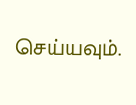செய்யவும்.